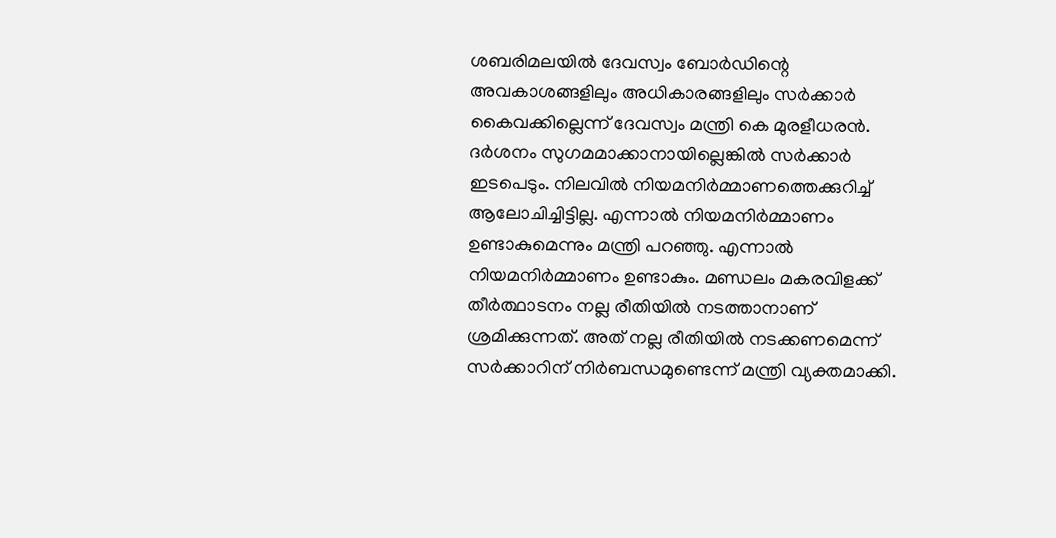ശബരിമലയിൽ ദേവസ്വം ബോർഡിന്റെ അവകാശങ്ങളിലും അധികാരങ്ങളിലും സർക്കാർ കൈവക്കില്ലെന്ന് ദേവസ്വം മന്ത്രി കെ മുരളീധരൻ. ദർശനം സുഗമമാക്കാനായില്ലെങ്കിൽ സർക്കാർ ഇടപെടും. നിലവിൽ നിയമനിർമ്മാണത്തെക്കുറിച്ച് ആലോചിച്ചിട്ടില്ല. എന്നാൽ നിയമനിർമ്മാണം ഉണ്ടാകുമെന്നും മന്ത്രി പറഞ്ഞു. എന്നാൽ നിയമനിർമ്മാണം ഉണ്ടാകും. മണ്ഡലം മകരവിളക്ക് തീർത്ഥാടനം നല്ല രീതിയിൽ നടത്താനാണ് ശ്രമിക്കുന്നത്. അത് നല്ല രീതിയിൽ നടക്കണമെന്ന് സർക്കാറിന് നിർബന്ധമുണ്ടെന്ന് മന്ത്രി വ്യക്തമാക്കി.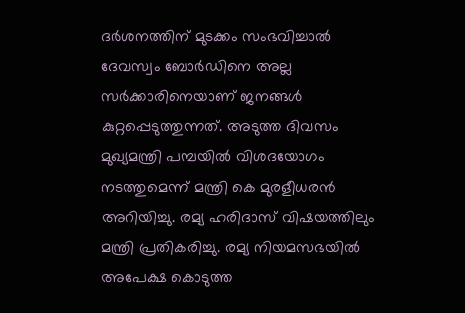ദർശനത്തിന് മുടക്കം സംഭവിച്ചാൽ ദേവസ്വം ബോർഡിനെ അല്ല സർക്കാരിനെയാണ് ജനങ്ങൾ കുറ്റപ്പെടുത്തുന്നത്. അടുത്ത ദിവസം മുഖ്യമന്ത്രി പമ്പയിൽ വിശദയോഗം നടത്തുമെന്ന് മന്ത്രി കെ മുരളീധരൻ അറിയിച്ചു. രമ്യ ഹരിദാസ് വിഷയത്തിലും മന്ത്രി പ്രതികരിച്ചു. രമ്യ നിയമസഭയിൽ അപേക്ഷ കൊടുത്ത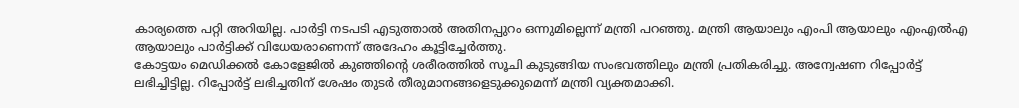കാര്യത്തെ പറ്റി അറിയില്ല. പാർട്ടി നടപടി എടുത്താൽ അതിനപ്പുറം ഒന്നുമില്ലെന്ന് മന്ത്രി പറഞ്ഞു. മന്ത്രി ആയാലും എംപി ആയാലും എംഎൽഎ ആയാലും പാർട്ടിക്ക് വിധേയരാണെന്ന് അദേഹം കൂട്ടിച്ചേർത്തു.
കോട്ടയം മെഡിക്കൽ കോളേജിൽ കുഞ്ഞിന്റെ ശരീരത്തിൽ സൂചി കുടുങ്ങിയ സംഭവത്തിലും മന്ത്രി പ്രതികരിച്ചു. അന്വേഷണ റിപ്പോർട്ട് ലഭിച്ചിട്ടില്ല. റിപ്പോർട്ട് ലഭിച്ചതിന് ശേഷം തുടർ തീരുമാനങ്ങളെടുക്കുമെന്ന് മന്ത്രി വ്യക്തമാക്കി.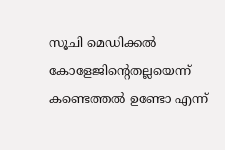സൂചി മെഡിക്കൽ കോളേജിന്റെതല്ലയെന്ന് കണ്ടെത്തൽ ഉണ്ടോ എന്ന്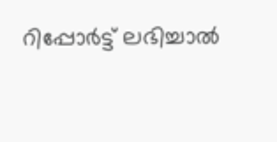റിപ്പോർട്ട് ലഭിച്ചാൽ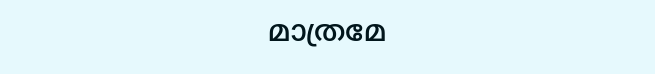മാത്രമേ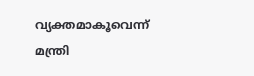വ്യക്തമാകൂവെന്ന് മന്ത്രി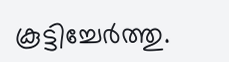കൂട്ടിച്ചേർത്തു.